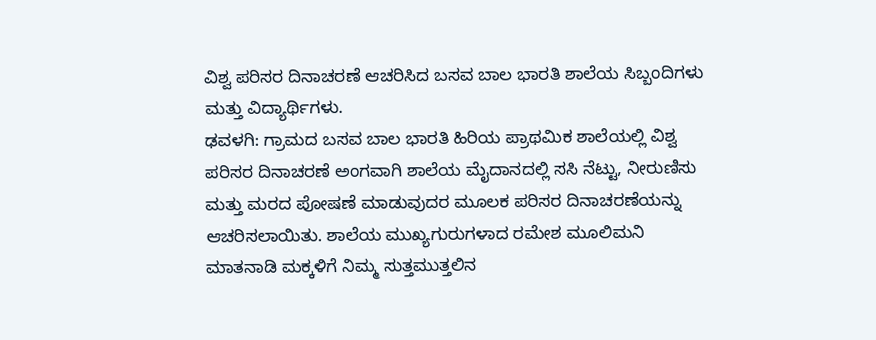ವಿಶ್ವ ಪರಿಸರ ದಿನಾಚರಣೆ ಆಚರಿಸಿದ ಬಸವ ಬಾಲ ಭಾರತಿ ಶಾಲೆಯ ಸಿಬ್ಬಂದಿಗಳು ಮತ್ತು ವಿದ್ಯಾರ್ಥಿಗಳು.
ಢವಳಗಿ: ಗ್ರಾಮದ ಬಸವ ಬಾಲ ಭಾರತಿ ಹಿರಿಯ ಪ್ರಾಥಮಿಕ ಶಾಲೆಯಲ್ಲಿ ವಿಶ್ವ ಪರಿಸರ ದಿನಾಚರಣೆ ಅಂಗವಾಗಿ ಶಾಲೆಯ ಮೈದಾನದಲ್ಲಿ ಸಸಿ ನೆಟ್ಟು, ನೀರುಣಿಸು ಮತ್ತು ಮರದ ಪೋಷಣೆ ಮಾಡುವುದರ ಮೂಲಕ ಪರಿಸರ ದಿನಾಚರಣೆಯನ್ನು ಆಚರಿಸಲಾಯಿತು. ಶಾಲೆಯ ಮುಖ್ಯಗುರುಗಳಾದ ರಮೇಶ ಮೂಲಿಮನಿ ಮಾತನಾಡಿ ಮಕ್ಕಳಿಗೆ ನಿಮ್ಮ ಸುತ್ತಮುತ್ತಲಿನ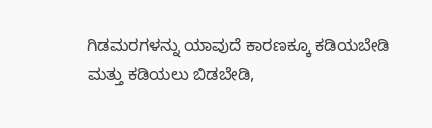ಗಿಡಮರಗಳನ್ನು ಯಾವುದೆ ಕಾರಣಕ್ಕೂ ಕಡಿಯಬೇಡಿ ಮತ್ತು ಕಡಿಯಲು ಬಿಡಬೇಡಿ,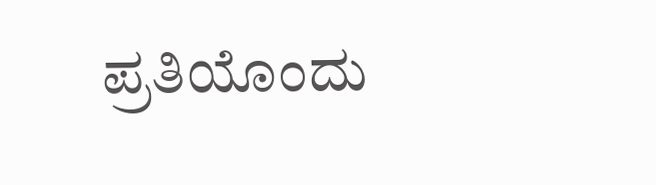ಪ್ರತಿಯೊಂದು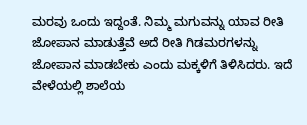ಮರವು ಒಂದು ಇದ್ದಂತೆ. ನಿಮ್ಮ ಮಗುವನ್ನು ಯಾವ ರೀತಿ ಜೋಪಾನ ಮಾಡುತ್ತೆವೆ ಅದೆ ರೀತಿ ಗಿಡಮರಗಳನ್ನು ಜೋಪಾನ ಮಾಡಬೇಕು ಎಂದು ಮಕ್ಕಳಿಗೆ ತಿಳಿಸಿದರು. ಇದೆ ವೇಳೆಯಲ್ಲಿ ಶಾಲೆಯ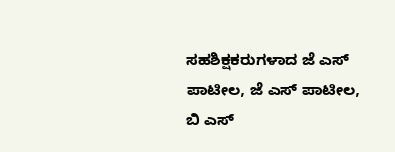ಸಹಶಿಕ್ಷಕರುಗಳಾದ ಜೆ ಎಸ್ ಪಾಟೀಲ, ಜೆ ಎಸ್ ಪಾಟೀಲ, ಬಿ ಎಸ್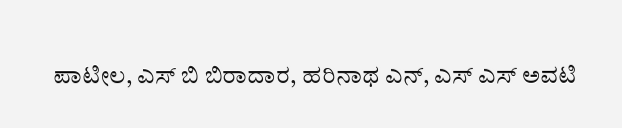ಪಾಟೀಲ, ಎಸ್ ಬಿ ಬಿರಾದಾರ, ಹರಿನಾಥ ಎನ್, ಎಸ್ ಎಸ್ ಅವಟಿ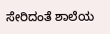ಸೇರಿದಂತೆ ಶಾಲೆಯ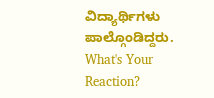ವಿದ್ಯಾರ್ಥಿಗಳು ಪಾಲ್ಗೊಂಡಿದ್ದರು.
What's Your Reaction?